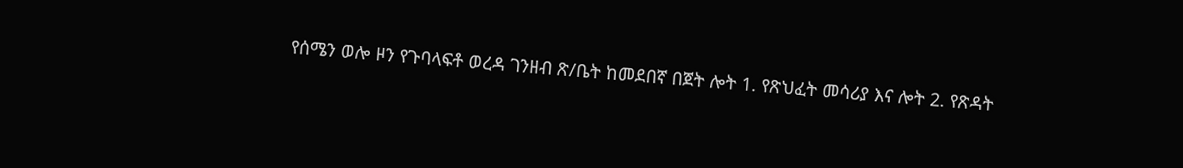የሰሜን ወሎ ዞን የጉባላፍቶ ወረዳ ገንዘብ ጽ/ቤት ከመደበኛ በጀት ሎት 1. የጽህፈት መሳሪያ እና ሎት 2. የጽዳት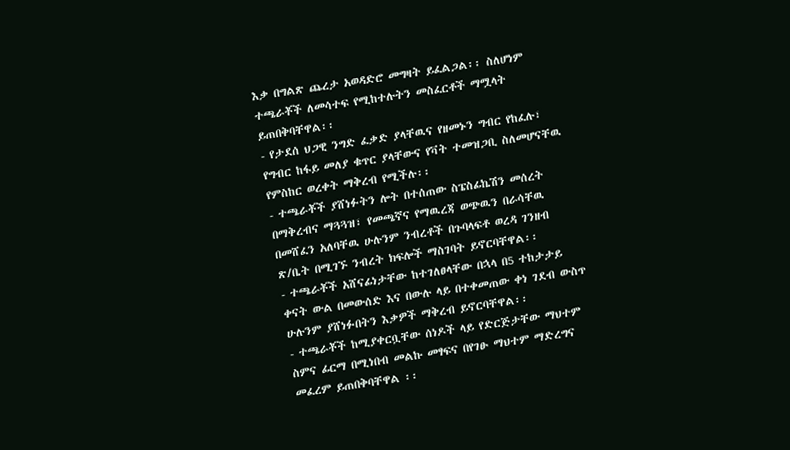እቃ በግልጽ ጨረታ አወዳድሮ መግዛት ይፈልጋል፡፡ ስለሆነም ተጫራቾች ለመሳተፍ የሚከተሉትን መስፈርቶች ማሟላት ይጠበቅባቸዋል፡፡
- የታደሰ ህጋዊ ንግድ ፈቃድ ያላቸዉና የዘመኑን ግብር የከፈሉ፣ የግብር ከፋይ መለያ ቁጥር ያላቸውና የቫት ተመዝጋቢ ስለመሆናቸዉ የምስከር ወረቀት ማቅረብ የሚችሉ፡፡
- ተጫራቾች ያሸነፉትን ሎት በተሰጠው ስፔስፊኬሽን መሰረት በማቅረብና ማጓጓዝ፣ የመጫኛና የማዉረጃ ወጭዉን በራሳቸዉ በመሸፈን አለባቸዉ ሁሉንም ንብረቶች በጉባላፍቶ ወረዳ ገንዘብ ጽ/ቤት በሚገኙ ንብረት ክፍሎች ማስገባት ይኖርባቸዋል፡፡
- ተጫራቾች አሸናፊነታቸው ከተገለፀላቸው በኋላ በ5 ተከታታይ ቀናት ውል በመውሰድ እና በውሉ ላይ በተቀመጠው ቀነ ገደብ ውስጥ ሁሉንም ያሸነፉበትን እቃዎች ማቅረብ ይኖርባቸዋል፡፡
- ተጫራቾች ከሚያቀርቧቸው ሰነዶች ላይ የድርጅታቸው ማህተም ስምና ፊርማ በሚነበብ መልኩ መፃፍና በየገፁ ማህተም ማድረግና መፈረም ይጠበቅባቸዋል ፡፡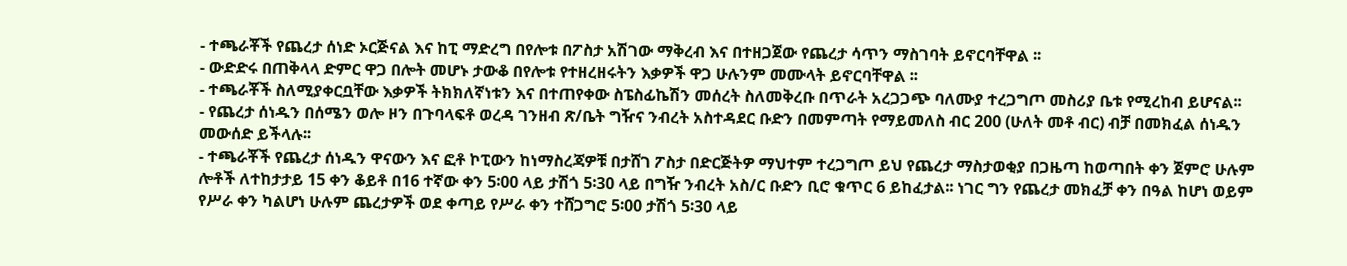- ተጫራቾች የጨረታ ሰነድ ኦርጅናል እና ከፒ ማድረግ በየሎቱ በፖስታ አሽገው ማቅረብ እና በተዘጋጀው የጨረታ ሳጥን ማስገባት ይኖርባቸዋል ፡፡
- ውድድሩ በጠቅላላ ድምር ዋጋ በሎት መሆኑ ታውቆ በየሎቱ የተዘረዘሩትን እቃዎች ዋጋ ሁሉንም መሙላት ይኖርባቸዋል ፡፡
- ተጫራቾች ስለሚያቀርቧቸው እቃዎች ትክክለኛነቱን እና በተጠየቀው ስፔስፊኬሽን መሰረት ስለመቅረቡ በጥራት አረጋጋጭ ባለሙያ ተረጋግጦ መስሪያ ቤቱ የሚረከብ ይሆናል፡፡
- የጨረታ ሰነዱን በሰሜን ወሎ ዞን በጉባላፍቶ ወረዳ ገንዘብ ጽ/ቤት ግዥና ንብረት አስተዳደር ቡድን በመምጣት የማይመለስ ብር 200 (ሁለት መቶ ብር) ብቻ በመክፈል ሰነዱን መውሰድ ይችላሉ፡፡
- ተጫራቾች የጨረታ ሰነዱን ዋናውን እና ፎቶ ኮፒውን ከነማስረጃዎቹ በታሸገ ፖስታ በድርጅትዎ ማህተም ተረጋግጦ ይህ የጨረታ ማስታወቂያ በጋዜጣ ከወጣበት ቀን ጀምሮ ሁሉም ሎቶች ለተከታታይ 15 ቀን ቆይቶ በ16 ተኛው ቀን 5፡00 ላይ ታሽጎ 5፡30 ላይ በግዥ ንብረት አስ/ር ቡድን ቢሮ ቁጥር 6 ይከፈታል፡፡ ነገር ግን የጨረታ መክፈቻ ቀን በዓል ከሆነ ወይም የሥራ ቀን ካልሆነ ሁሉም ጨረታዎች ወደ ቀጣይ የሥራ ቀን ተሸጋግሮ 5፡00 ታሽጎ 5፡30 ላይ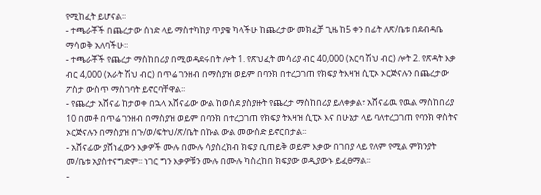የሚከፈት ይሆናል፡፡
- ተጫራቾች በጨረታው ሰነድ ላይ ማስተካከያ ጥያቄ ካላችሁ ከጨረታው መክፈቻ ጊዜ ከ5 ቀን በፊት ለጽ/ቤቱ በደብዳቤ ማሳወቅ አለባችሁ፡፡
- ተጫራቾች የጨረታ ማስከበሪያ በሚወዳደሩበት ሎት 1. የጽህፈት መሳሪያ ብር 40,000 (አርባ ሽህ ብር) ሎት 2. የጽዳት እቃ ብር 4,000 (አራት ሽህ ብር) በጥሬ ገንዘብ በማስያዝ ወይም በባንክ በተረጋገጠ የክፍያ ትእዛዝ ሲፒኦ ኦርጅናሉን በጨረታው ፖስታ ውስጥ ማስገባት ይኖርባቸዋል፡፡
- የጨረታ አሸናፊ ከታወቀ በኋላ አሸናፊው ውል ከወሰደ ያስያዙት የጨረታ ማስከበሪያ ይለቀቃል፣ አሸናፊዉ የዉል ማስከበሪያ 10 በመቶ በጥሬ ገንዘብ በማስያዝ ወይም በባንክ በተረጋገጠ የክፍያ ትእዛዝ ሲፒኦ እና በሁኔታ ላይ ባለተረጋገጠ የባንክ ዋስትና ኦርጅናሉን በማስያዝ በጉ/ወ/ፍትህ/ጽ/ቤት በኩል ውል መውሰድ ይኖርበታል፡፡
- አሸናፊው ያሸነፈውን እቃዎች ሙሉ በሙሉ ሳያስረክብ ክፍያ ቢጠይቅ ወይም እቃው በገበያ ላይ የለም የሚል ምክንያት መ/ቤቱ አያስተናግድም፡፡ ነገር ግን እቃዎቹን ሙሉ በሙሉ ካስረከበ ክፍያው ወዲያውኑ ይፈፀማል፡፡
-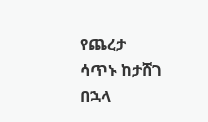የጨረታ ሳጥኑ ከታሸገ በኋላ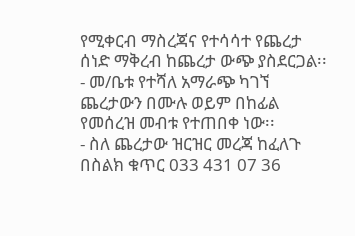የሚቀርብ ማስረጃና የተሳሳተ የጨረታ ሰነድ ማቅረብ ከጨረታ ውጭ ያስደርጋል፡፡
- መ/ቤቱ የተሻለ አማራጭ ካገኘ ጨረታውን በሙሉ ወይም በከፊል የመሰረዝ መብቱ የተጠበቀ ነው፡፡
- ስለ ጨረታው ዝርዝር መረጃ ከፈለጉ በስልክ ቁጥር 033 431 07 36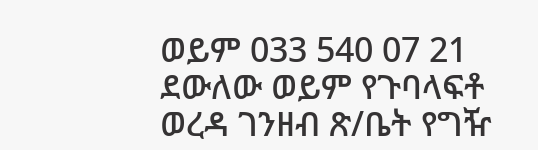ወይም 033 540 07 21 ደውለው ወይም የጉባላፍቶ ወረዳ ገንዘብ ጽ/ቤት የግዥ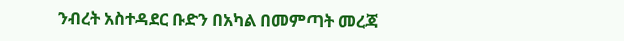ንብረት አስተዳደር ቡድን በአካል በመምጣት መረጃ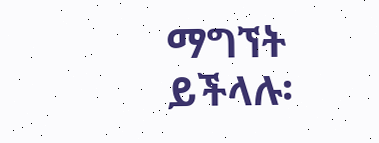ማግኘት ይችላሉ፡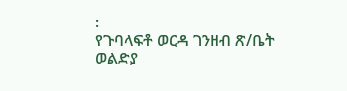፡
የጉባላፍቶ ወርዳ ገንዘብ ጽ/ቤት
ወልድያ